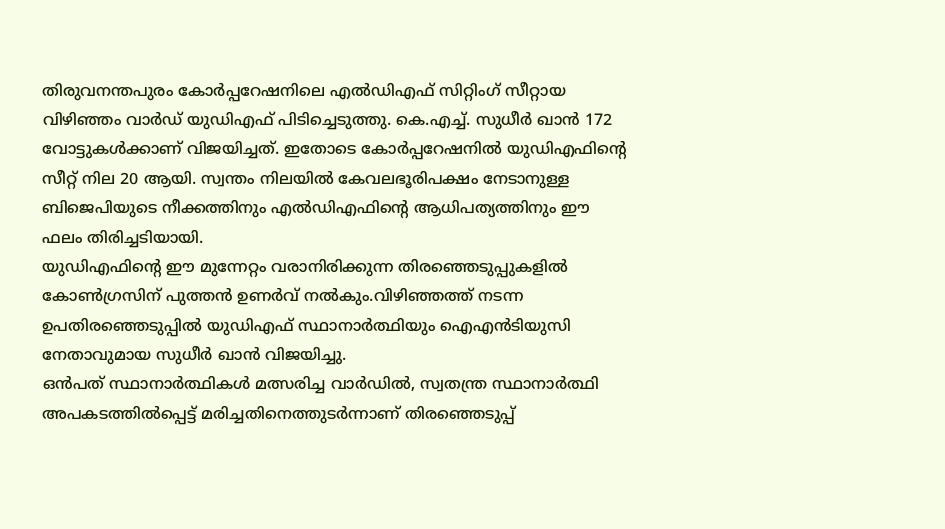തിരുവനന്തപുരം കോർപ്പറേഷനിലെ എൽഡിഎഫ് സിറ്റിംഗ് സീറ്റായ വിഴിഞ്ഞം വാർഡ് യുഡിഎഫ് പിടിച്ചെടുത്തു. കെ.എച്ച്. സുധീർ ഖാൻ 172 വോട്ടുകൾക്കാണ് വിജയിച്ചത്. ഇതോടെ കോർപ്പറേഷനിൽ യുഡിഎഫിന്റെ സീറ്റ് നില 20 ആയി. സ്വന്തം നിലയിൽ കേവലഭൂരിപക്ഷം നേടാനുള്ള ബിജെപിയുടെ നീക്കത്തിനും എൽഡിഎഫിന്റെ ആധിപത്യത്തിനും ഈ ഫലം തിരിച്ചടിയായി.
യുഡിഎഫിന്റെ ഈ മുന്നേറ്റം വരാനിരിക്കുന്ന തിരഞ്ഞെടുപ്പുകളിൽ കോൺഗ്രസിന് പുത്തൻ ഉണർവ് നൽകും.വിഴിഞ്ഞത്ത് നടന്ന ഉപതിരഞ്ഞെടുപ്പിൽ യുഡിഎഫ് സ്ഥാനാർത്ഥിയും ഐഎൻടിയുസി നേതാവുമായ സുധീർ ഖാൻ വിജയിച്ചു.
ഒൻപത് സ്ഥാനാർത്ഥികൾ മത്സരിച്ച വാർഡിൽ, സ്വതന്ത്ര സ്ഥാനാർത്ഥി അപകടത്തിൽപ്പെട്ട് മരിച്ചതിനെത്തുടർന്നാണ് തിരഞ്ഞെടുപ്പ്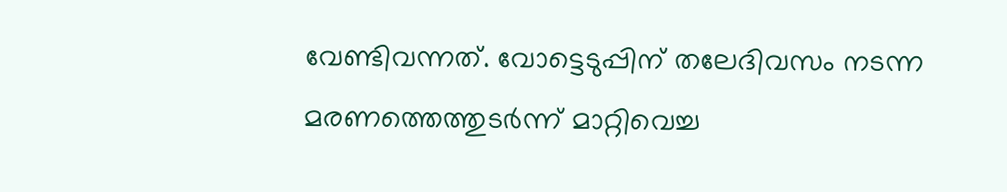വേണ്ടിവന്നത്. വോട്ടെടുപ്പിന് തലേദിവസം നടന്ന മരണത്തെത്തുടർന്ന് മാറ്റിവെച്ച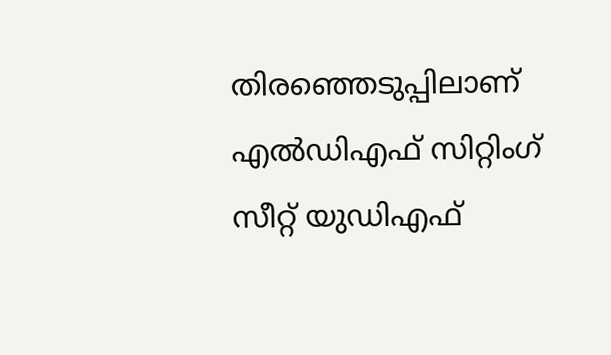തിരഞ്ഞെടുപ്പിലാണ് എൽഡിഎഫ് സിറ്റിംഗ് സീറ്റ് യുഡിഎഫ്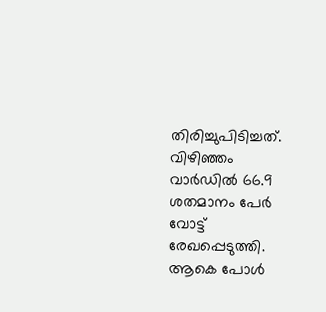തിരിച്ചുപിടിച്ചത്.
വിഴിഞ്ഞം വാർഡിൽ 66.9 ശതമാനം പേർ വോട്ട് രേഖപ്പെടുത്തി. ആകെ പോൾ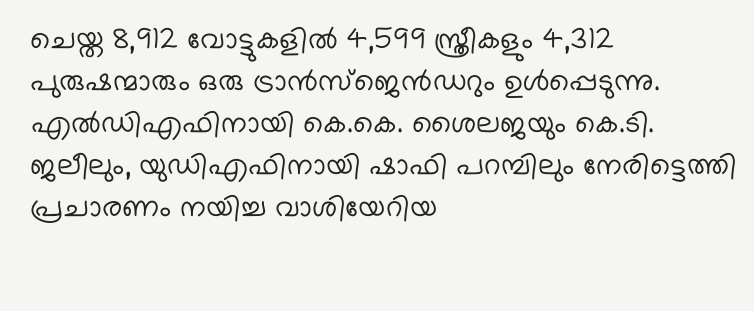ചെയ്ത 8,912 വോട്ടുകളിൽ 4,599 സ്ത്രീകളും 4,312 പുരുഷന്മാരും ഒരു ട്രാൻസ്ജെൻഡറും ഉൾപ്പെടുന്നു. എൽഡിഎഫിനായി കെ.കെ. ശൈലജയും കെ.ടി. ജലീലും, യുഡിഎഫിനായി ഷാഫി പറമ്പിലും നേരിട്ടെത്തി പ്രചാരണം നയിച്ച വാശിയേറിയ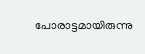പോരാട്ടമായിരുന്നു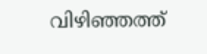വിഴിഞ്ഞത്ത്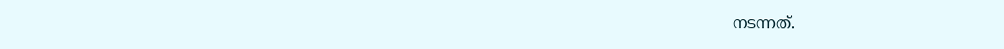നടന്നത്.